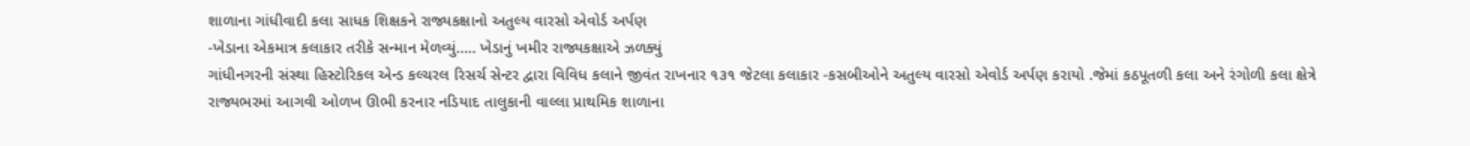શાળાના ગાંધીવાદી કલા સાધક શિક્ષકને રાજ્યકક્ષાનો અતુલ્ય વારસો એવોર્ડ અર્પણ
-ખેડાના એકમાત્ર કલાકાર તરીકે સન્માન મેળવ્યું….. ખેડાનું ખમીર રાજ્યકક્ષાએ ઝળક્યું
ગાંધીનગરની સંસ્થા હિસ્ટોરિકલ એન્ડ કલ્ચરલ રિસર્ચ સેન્ટર દ્વારા વિવિધ કલાને જીવંત રાખનાર ૧૩૧ જેટલા કલાકાર -કસબીઓને અતુલ્ય વારસો એવોર્ડ અર્પણ કરાયો .જેમાં કઠપૂતળી કલા અને રંગોળી કલા ક્ષેત્રે રાજ્યભરમાં આગવી ઓળખ ઊભી કરનાર નડિયાદ તાલુકાની વાલ્લા પ્રાથમિક શાળાના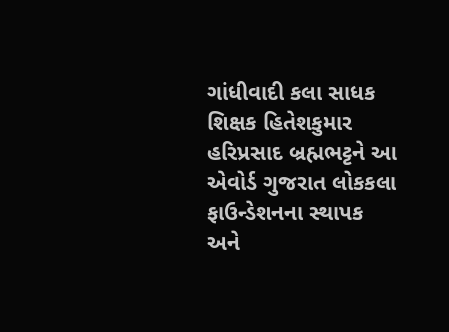ગાંધીવાદી કલા સાધક શિક્ષક હિતેશકુમાર હરિપ્રસાદ બ્રહ્મભટ્ટને આ એવોર્ડ ગુજરાત લોકકલા ફાઉન્ડેશનના સ્થાપક અને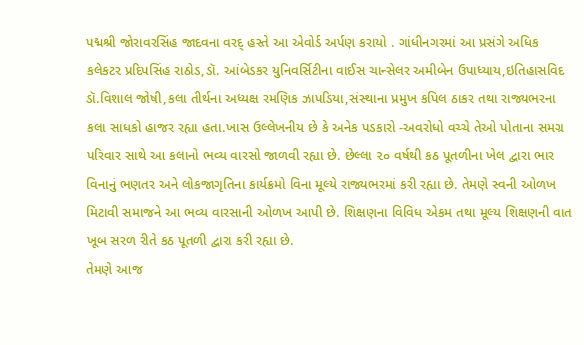પદ્મશ્રી જોરાવરસિંહ જાદવના વરદ્ હસ્તે આ એવોર્ડ અર્પણ કરાયો . ગાંધીનગરમાં આ પ્રસંગે અધિક કલેકટર પ્રદિપસિંહ રાઠોડ,ડૉ. આંબેડકર યુનિવર્સિટીના વાઈસ ચાન્સેલર અમીબેન ઉપાધ્યાય,ઇતિહાસવિદ ડૉ.વિશાલ જોષી,કલા તીર્થના અધ્યક્ષ રમણિક ઝાપડિયા,સંસ્થાના પ્રમુખ કપિલ ઠાકર તથા રાજ્યભરના કલા સાધકો હાજર રહ્યા હતા.ખાસ ઉલ્લેખનીય છે કે અનેક પડકારો -અવરોધો વચ્ચે તેઓ પોતાના સમગ્ર પરિવાર સાથે આ કલાનો ભવ્ય વારસો જાળવી રહ્યા છે. છેલ્લા ૨૦ વર્ષથી કઠ પૂતળીના ખેલ દ્વારા ભાર વિનાનું ભણતર અને લોકજાગૃતિના કાર્યક્રમો વિના મૂલ્યે રાજ્યભરમાં કરી રહ્યા છે. તેમણે સ્વની ઓળખ મિટાવી સમાજને આ ભવ્ય વારસાની ઓળખ આપી છે. શિક્ષણના વિવિધ એકમ તથા મૂલ્ય શિક્ષણની વાત ખૂબ સરળ રીતે કઠ પૂતળી દ્વારા કરી રહ્યા છે.
તેમણે આજ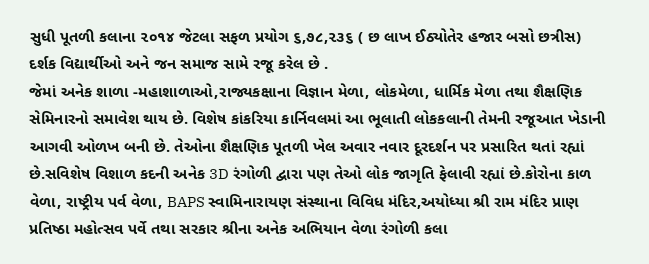સુધી પૂતળી કલાના ૨૦૧૪ જેટલા સફળ પ્રયોગ ૬,૭૮,૨૩૬ ( છ લાખ ઈઠ્યોતેર હજાર બસો છત્રીસ) દર્શક વિદ્યાર્થીઓ અને જન સમાજ સામે રજૂ કરેલ છે .
જેમાં અનેક શાળા -મહાશાળાઓ,રાજ્યકક્ષાના વિજ્ઞાન મેળા, લોકમેળા, ધાર્મિક મેળા તથા શૈક્ષણિક સેમિનારનો સમાવેશ થાય છે. વિશેષ કાંકરિયા કાર્નિવલમાં આ ભૂલાતી લોકકલાની તેમની રજૂઆત ખેડાની આગવી ઓળખ બની છે. તેઓના શૈક્ષણિક પૂતળી ખેલ અવાર નવાર દૂરદર્શન પર પ્રસારિત થતાં રહ્યાં છે.સવિશેષ વિશાળ કદની અનેક 3D રંગોળી દ્વારા પણ તેઓ લોક જાગૃતિ ફેલાવી રહ્યાં છે.કોરોના કાળ વેળા, રાષ્ટ્રીય પર્વ વેળા, BAPS સ્વામિનારાયણ સંસ્થાના વિવિધ મંદિર,અયોધ્યા શ્રી રામ મંદિર પ્રાણ પ્રતિષ્ઠા મહોત્સવ પર્વે તથા સરકાર શ્રીના અનેક અભિયાન વેળા રંગોળી કલા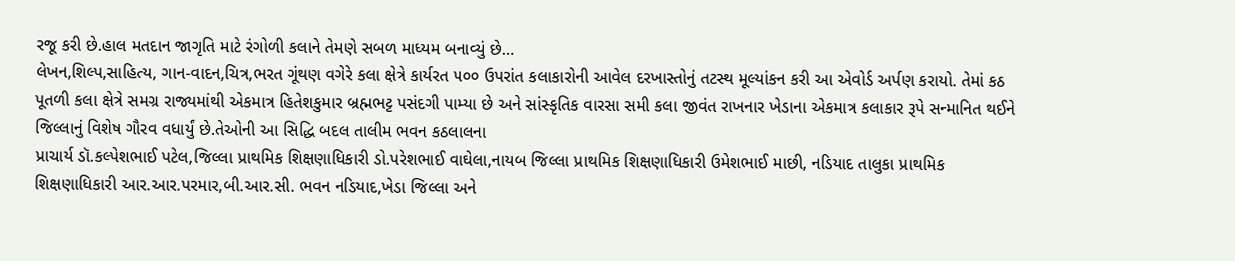રજૂ કરી છે.હાલ મતદાન જાગૃતિ માટે રંગોળી કલાને તેમણે સબળ માધ્યમ બનાવ્યું છે…
લેખન,શિલ્પ,સાહિત્ય, ગાન-વાદન,ચિત્ર,ભરત ગૂંથણ વગેરે કલા ક્ષેત્રે કાર્યરત ૫૦૦ ઉપરાંત કલાકારોની આવેલ દરખાસ્તોનું તટસ્થ મૂલ્યાંકન કરી આ એવોર્ડ અર્પણ કરાયો. તેમાં કઠ પૂતળી કલા ક્ષેત્રે સમગ્ર રાજ્યમાંથી એકમાત્ર હિતેશકુમાર બ્રહ્મભટ્ટ પસંદગી પામ્યા છે અને સાંસ્કૃતિક વારસા સમી કલા જીવંત રાખનાર ખેડાના એકમાત્ર કલાકાર રૂપે સન્માનિત થઈને જિલ્લાનું વિશેષ ગૌરવ વધાર્યું છે.તેઓની આ સિદ્ધિ બદલ તાલીમ ભવન કઠલાલના
પ્રાચાર્ય ડૉ.કલ્પેશભાઈ પટેલ,જિલ્લા પ્રાથમિક શિક્ષણાધિકારી ડો.પરેશભાઈ વાઘેલા,નાયબ જિલ્લા પ્રાથમિક શિક્ષણાધિકારી ઉમેશભાઈ માછી, નડિયાદ તાલુકા પ્રાથમિક શિક્ષણાધિકારી આર.આર.પરમાર,બી.આર.સી. ભવન નડિયાદ,ખેડા જિલ્લા અને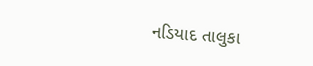નડિયાદ તાલુકા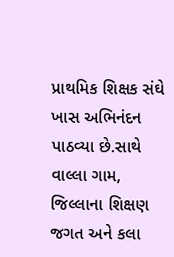પ્રાથમિક શિક્ષક સંઘે ખાસ અભિનંદન પાઠવ્યા છે.સાથે વાલ્લા ગામ, જિલ્લાના શિક્ષણ જગત અને કલા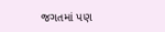જગતમાં પણ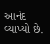આનંદ વ્યાપ્યો છે.